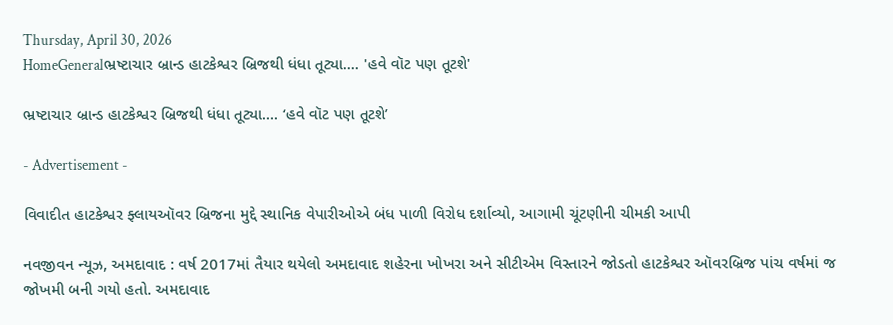Thursday, April 30, 2026
HomeGeneralભ્રષ્ટાચાર બ્રાન્ડ હાટકેશ્વર બ્રિજથી ધંધા તૂટ્યા.... 'હવે વૉટ પણ તૂટશે'

ભ્રષ્ટાચાર બ્રાન્ડ હાટકેશ્વર બ્રિજથી ધંધા તૂટ્યા…. ‘હવે વૉટ પણ તૂટશે’

- Advertisement -

વિવાદીત હાટકેશ્વર ફ્લાયઑવર બ્રિજના મુદ્દે સ્થાનિક વેપારીઓએ બંધ પાળી વિરોધ દર્શાવ્યો, આગામી ચૂંટણીની ચીમકી આપી

નવજીવન ન્યૂઝ, અમદાવાદ : વર્ષ 2017માં તૈયાર થયેલો અમદાવાદ શહેરના ખોખરા અને સીટીએમ વિસ્તારને જોડતો હાટકેશ્વર ઑવરબ્રિજ પાંચ વર્ષમાં જ જોખમી બની ગયો હતો. અમદાવાદ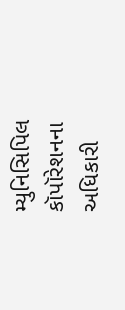મ્યુનિસિપિલ કૉપૉરેશનના અધિકારી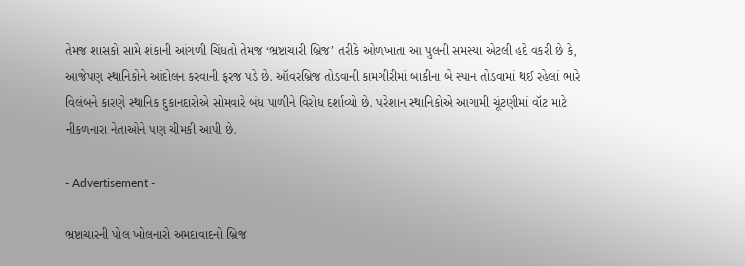તેમજ શાસકો સામે શંકાની આંગળી ચિંધતો તેમજ ‘ભ્રષ્ટાચારી બ્રિજ’ તરીકે ઓળખાતા આ પુલની સમસ્યા એટલી હદે વકરી છે કે, આજેપણ સ્થાનિકોને આંદોલન કરવાની ફરજ પડે છે. ઑવરબ્રિજ તોડવાની કામગીરીમાં બાકીના બે સ્પાન તોડવામાં થઈ રહેલાં ભારે વિલંબને કારણે સ્થાનિક દુકાનદારોએ સોમવારે બંધ પાળીને વિરોધ દર્શાવ્યો છે. પરેશાન સ્થાનિકોએ આગામી ચૂંટણીમાં વૉટ માટે નીકળનારા નેતાઓને પણ ચીમકી આપી છે.

- Advertisement -

ભ્રષ્ટાચારની પોલ ખોલનારો અમદાવાદનો બ્રિજ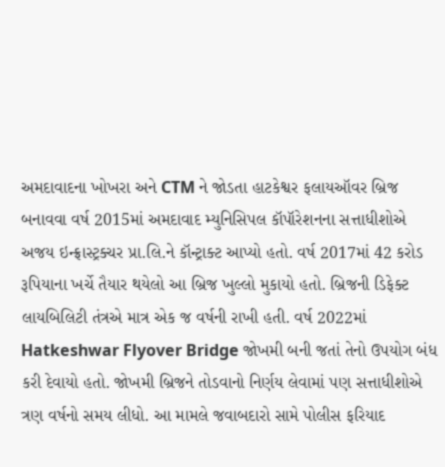અમદાવાદના ખોખરા અને CTM ને જોડતા હાટકેશ્વર ફલાયઑવર બ્રિજ બનાવવા વર્ષ 2015માં અમદાવાદ મ્યુનિસિપલ કૉપૉરેશનના સત્તાધીશોએ અજય ઇન્ફ્રાસ્ટ્રક્ચર પ્રા.લિ.ને કૉન્ટ્રાક્ટ આપ્યો હતો. વર્ષ 2017માં 42 કરોડ રૂપિયાના ખર્ચે તૈયાર થયેલો આ બ્રિજ ખુલ્લો મુકાયો હતો. બ્રિજની ડિફેક્ટ લાયબિલિટી તંત્રએ માત્ર એક જ વર્ષની રાખી હતી. વર્ષ 2022માં Hatkeshwar Flyover Bridge જોખમી બની જતાં તેનો ઉપયોગ બંધ કરી દેવાયો હતો. જોખમી બ્રિજને તોડવાનો નિર્ણય લેવામાં પણ સત્તાધીશોએ ત્રણ વર્ષનો સમય લીધો. આ મામલે જવાબદારો સામે પોલીસ ફરિયાદ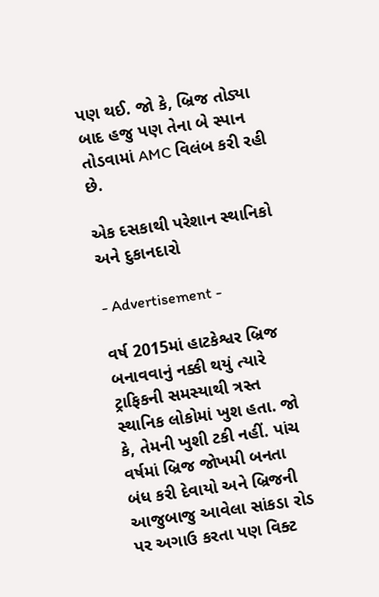પણ થઈ. જો કે, બ્રિજ તોડ્યા બાદ હજુ પણ તેના બે સ્પાન તોડવામાં AMC વિલંબ કરી રહી છે.

એક દસકાથી પરેશાન સ્થાનિકો અને દુકાનદારો

- Advertisement -

વર્ષ 2015માં હાટકેશ્વર બ્રિજ બનાવવાનું નક્કી થયું ત્યારે ટ્રાફિકની સમસ્યાથી ત્રસ્ત સ્થાનિક લોકોમાં ખુશ હતા. જો કે, તેમની ખુશી ટકી નહીં. પાંચ વર્ષમાં બ્રિજ જોખમી બનતા બંધ કરી દેવાયો અને બ્રિજની આજુબાજુ આવેલા સાંકડા રોડ પર અગાઉ કરતા પણ વિક્ટ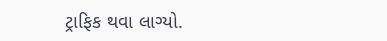ટ્રાફિક થવા લાગ્યો.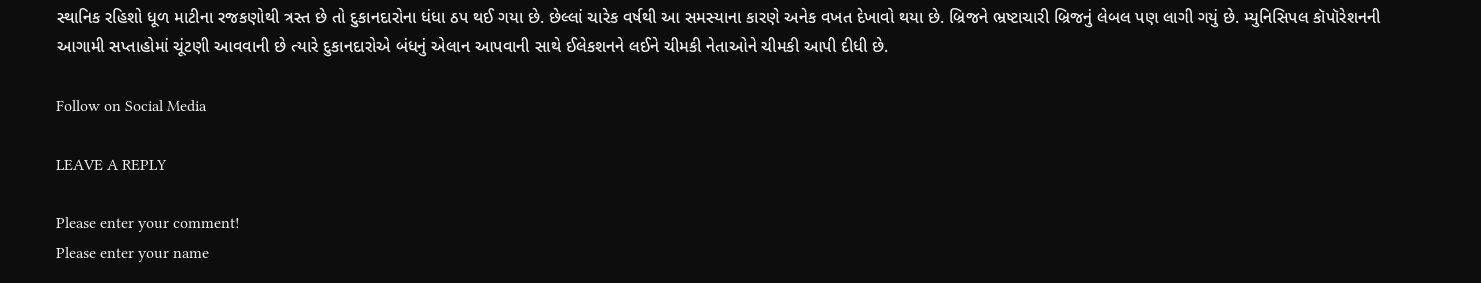સ્થાનિક રહિશો ધૂળ માટીના રજકણોથી ત્રસ્ત છે તો દુકાનદારોના ધંધા ઠપ થઈ ગયા છે. છેલ્લાં ચારેક વર્ષથી આ સમસ્યાના કારણે અનેક વખત દેખાવો થયા છે. બ્રિજને ભ્રષ્ટાચારી બ્રિજનું લેબલ પણ લાગી ગયું છે. મ્યુનિસિપલ કૉપૉરેશનની આગામી સપ્તાહોમાં ચૂંટણી આવવાની છે ત્યારે દુકાનદારોએ બંધનું એલાન આપવાની સાથે ઈલેકશનને લઈને ચીમકી નેતાઓને ચીમકી આપી દીધી છે.

Follow on Social Media

LEAVE A REPLY

Please enter your comment!
Please enter your name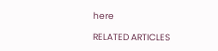here

RELATED ARTICLES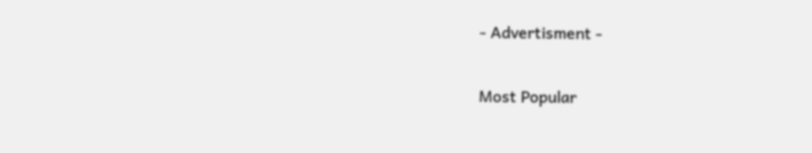- Advertisment -

Most Popular